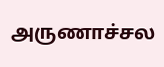அருணாச்சல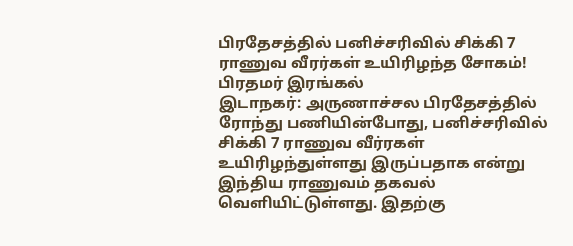பிரதேசத்தில் பனிச்சரிவில் சிக்கி 7 ராணுவ வீரர்கள் உயிரிழந்த சோகம்! பிரதமர் இரங்கல்
இடாநகர்: அருணாச்சல பிரதேசத்தில் ரோந்து பணியின்போது, பனிச்சரிவில் சிக்கி 7 ராணுவ வீர்ரகள் உயிரிழந்துள்ளது இருப்பதாக என்று இந்திய ராணுவம் தகவல் வெளியிட்டுள்ளது. இதற்கு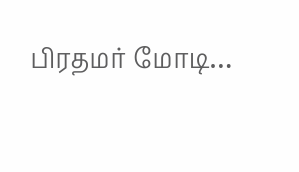பிரதமர் மோடி…